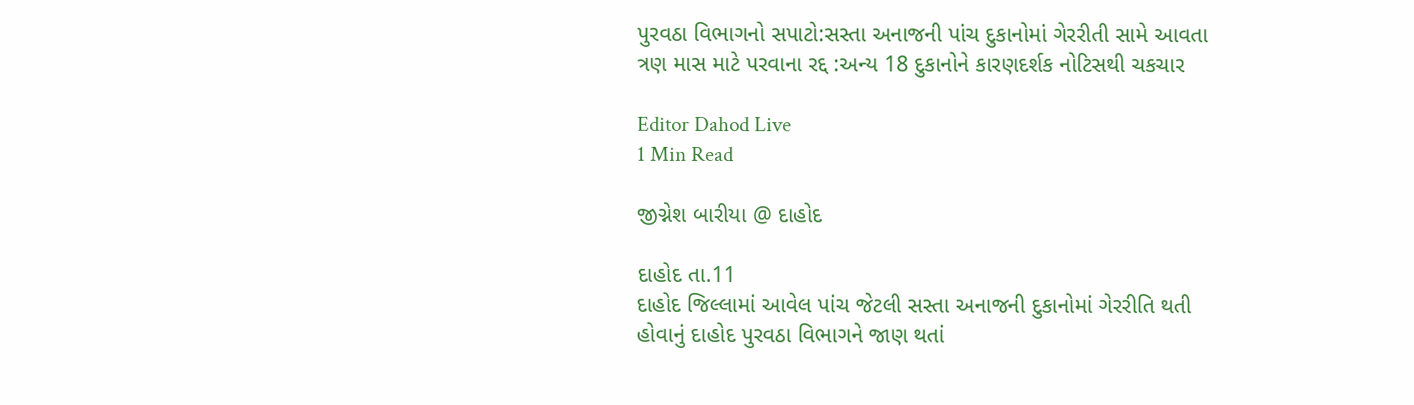પુરવઠા વિભાગનો સપાટો:સસ્તા અનાજની પાંચ દુકાનોમાં ગેરરીતી સામે આવતા ત્રણ માસ માટે પરવાના રદ્દ :અન્ય 18 દુકાનોને કારણદર્શક નોટિસથી ચકચાર

Editor Dahod Live
1 Min Read

જીગ્નેશ બારીયા @ દાહોદ

દાહોદ તા.11
દાહોદ જિલ્લામાં આવેલ પાંચ જેટલી સસ્તા અનાજની દુકાનોમાં ગેરરીતિ થતી હોવાનું દાહોદ પુરવઠા વિભાગને જાણ થતાં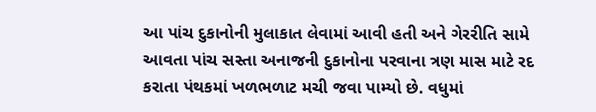આ પાંચ દુકાનોની મુલાકાત લેવામાં આવી હતી અને ગેરરીતિ સામે આવતા પાંચ સસ્તા અનાજની દુકાનોના પરવાના ત્રણ માસ માટે રદ કરાતા પંથકમાં ખળભળાટ મચી જવા પામ્યો છે. વધુમાં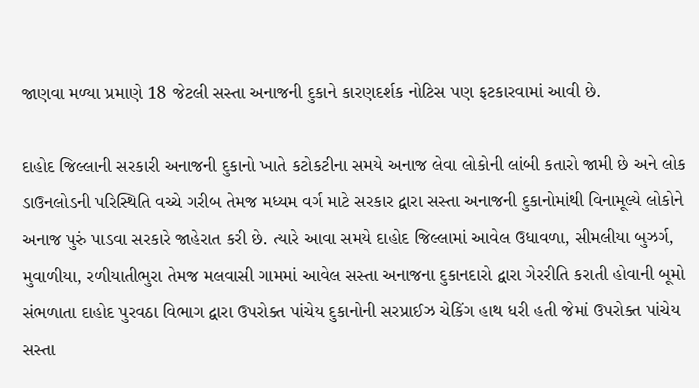જાણવા મળ્યા પ્રમાણે 18 જેટલી સસ્તા અનાજની દુકાને કારણદર્શક નોટિસ પણ ફટકારવામાં આવી છે.

દાહોદ જિલ્લાની સરકારી અનાજની દુકાનો ખાતે કટોકટીના સમયે અનાજ લેવા લોકોની લાંબી કતારો જામી છે અને લોક ડાઉનલોડની પરિસ્થિતિ વચ્ચે ગરીબ તેમજ મધ્યમ વર્ગ માટે સરકાર દ્વારા સસ્તા અનાજની દુકાનોમાંથી વિનામૂલ્યે લોકોને અનાજ પુરું પાડવા સરકારે જાહેરાત કરી છે. ત્યારે આવા સમયે દાહોદ જિલ્લામાં આવેલ ઉધાવળા, સીમલીયા બુઝર્ગ, મુવાળીયા, રળીયાતીભુરા તેમજ મલવાસી ગામમાં આવેલ સસ્તા અનાજના દુકાનદારો દ્વારા ગેરરીતિ કરાતી હોવાની બૂમો સંભળાતા દાહોદ પુરવઠા વિભાગ દ્વારા ઉપરોક્ત પાંચેય દુકાનોની સરપ્રાઈઝ ચેકિંગ હાથ ધરી હતી જેમાં ઉપરોક્ત પાંચેય સસ્તા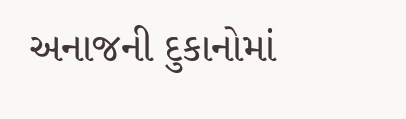અનાજની દુકાનોમાં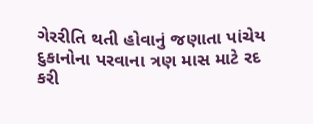ગેરરીતિ થતી હોવાનું જણાતા પાંચેય દુકાનોના પરવાના ત્રણ માસ માટે રદ કરી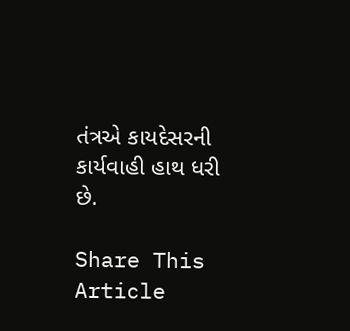તંત્રએ કાયદેસરની કાર્યવાહી હાથ ધરી છે.

Share This Article